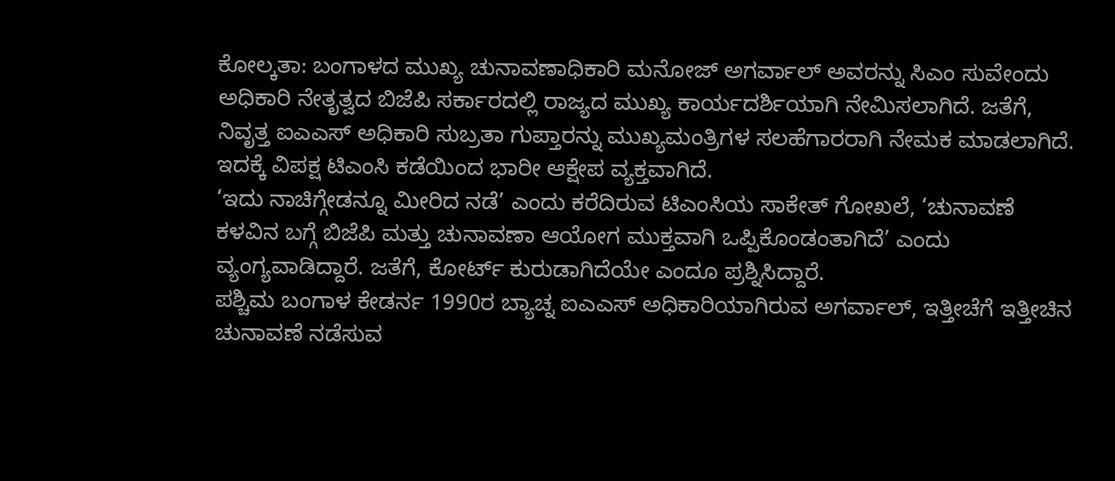ಕೋಲ್ಕತಾ: ಬಂಗಾಳದ ಮುಖ್ಯ ಚುನಾವಣಾಧಿಕಾರಿ ಮನೋಜ್ ಅಗರ್ವಾಲ್ ಅವರನ್ನು ಸಿಎಂ ಸುವೇಂದು ಅಧಿಕಾರಿ ನೇತೃತ್ವದ ಬಿಜೆಪಿ ಸರ್ಕಾರದಲ್ಲಿ ರಾಜ್ಯದ ಮುಖ್ಯ ಕಾರ್ಯದರ್ಶಿಯಾಗಿ ನೇಮಿಸಲಾಗಿದೆ. ಜತೆಗೆ, ನಿವೃತ್ತ ಐಎಎಸ್ ಅಧಿಕಾರಿ ಸುಬ್ರತಾ ಗುಪ್ತಾರನ್ನು ಮುಖ್ಯಮಂತ್ರಿಗಳ ಸಲಹೆಗಾರರಾಗಿ ನೇಮಕ ಮಾಡಲಾಗಿದೆ. ಇದಕ್ಕೆ ವಿಪಕ್ಷ ಟಿಎಂಸಿ ಕಡೆಯಿಂದ ಭಾರೀ ಆಕ್ಷೇಪ ವ್ಯಕ್ತವಾಗಿದೆ.
‘ಇದು ನಾಚಿಗ್ಗೇಡನ್ನೂ ಮೀರಿದ ನಡೆ’ ಎಂದು ಕರೆದಿರುವ ಟಿಎಂಸಿಯ ಸಾಕೇತ್ ಗೋಖಲೆ, ‘ಚುನಾವಣೆ ಕಳವಿನ ಬಗ್ಗೆ ಬಿಜೆಪಿ ಮತ್ತು ಚುನಾವಣಾ ಆಯೋಗ ಮುಕ್ತವಾಗಿ ಒಪ್ಪಿಕೊಂಡಂತಾಗಿದೆ’ ಎಂದು ವ್ಯಂಗ್ಯವಾಡಿದ್ದಾರೆ. ಜತೆಗೆ, ಕೋರ್ಟ್ ಕುರುಡಾಗಿದೆಯೇ ಎಂದೂ ಪ್ರಶ್ನಿಸಿದ್ದಾರೆ.
ಪಶ್ಚಿಮ ಬಂಗಾಳ ಕೇಡರ್ನ 1990ರ ಬ್ಯಾಚ್ನ ಐಎಎಸ್ ಅಧಿಕಾರಿಯಾಗಿರುವ ಅಗರ್ವಾಲ್, ಇತ್ತೀಚೆಗೆ ಇತ್ತೀಚಿನ ಚುನಾವಣೆ ನಡೆಸುವ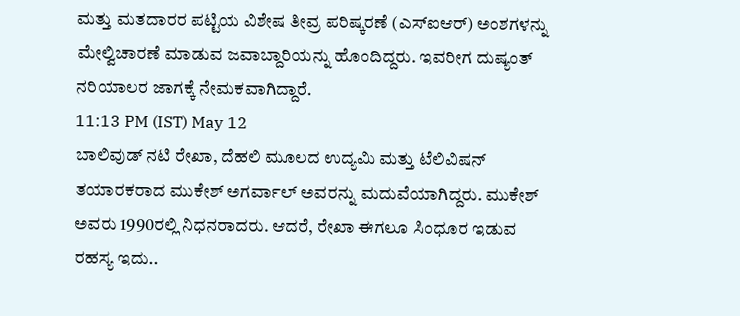ಮತ್ತು ಮತದಾರರ ಪಟ್ಟಿಯ ವಿಶೇಷ ತೀವ್ರ ಪರಿಷ್ಕರಣೆ (ಎಸ್ಐಆರ್) ಅಂಶಗಳನ್ನು ಮೇಲ್ವಿಚಾರಣೆ ಮಾಡುವ ಜವಾಬ್ದಾರಿಯನ್ನು ಹೊಂದಿದ್ದರು. ಇವರೀಗ ದುಷ್ಯಂತ್ ನರಿಯಾಲರ ಜಾಗಕ್ಕೆ ನೇಮಕವಾಗಿದ್ದಾರೆ.
11:13 PM (IST) May 12
ಬಾಲಿವುಡ್ ನಟಿ ರೇಖಾ, ದೆಹಲಿ ಮೂಲದ ಉದ್ಯಮಿ ಮತ್ತು ಟೆಲಿವಿಷನ್ ತಯಾರಕರಾದ ಮುಕೇಶ್ ಅಗರ್ವಾಲ್ ಅವರನ್ನು ಮದುವೆಯಾಗಿದ್ದರು. ಮುಕೇಶ್ ಅವರು 1990ರಲ್ಲಿ ನಿಧನರಾದರು. ಆದರೆ, ರೇಖಾ ಈಗಲೂ ಸಿಂಧೂರ ಇಡುವ ರಹಸ್ಯ ಇದು..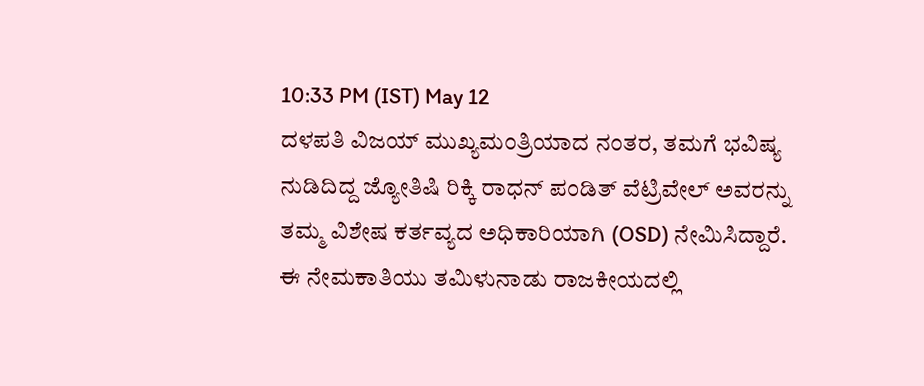10:33 PM (IST) May 12
ದಳಪತಿ ವಿಜಯ್ ಮುಖ್ಯಮಂತ್ರಿಯಾದ ನಂತರ, ತಮಗೆ ಭವಿಷ್ಯ ನುಡಿದಿದ್ದ ಜ್ಯೋತಿಷಿ ರಿಕ್ಕಿ ರಾಧನ್ ಪಂಡಿತ್ ವೆಟ್ರಿವೇಲ್ ಅವರನ್ನು ತಮ್ಮ ವಿಶೇಷ ಕರ್ತವ್ಯದ ಅಧಿಕಾರಿಯಾಗಿ (OSD) ನೇಮಿಸಿದ್ದಾರೆ. ಈ ನೇಮಕಾತಿಯು ತಮಿಳುನಾಡು ರಾಜಕೀಯದಲ್ಲಿ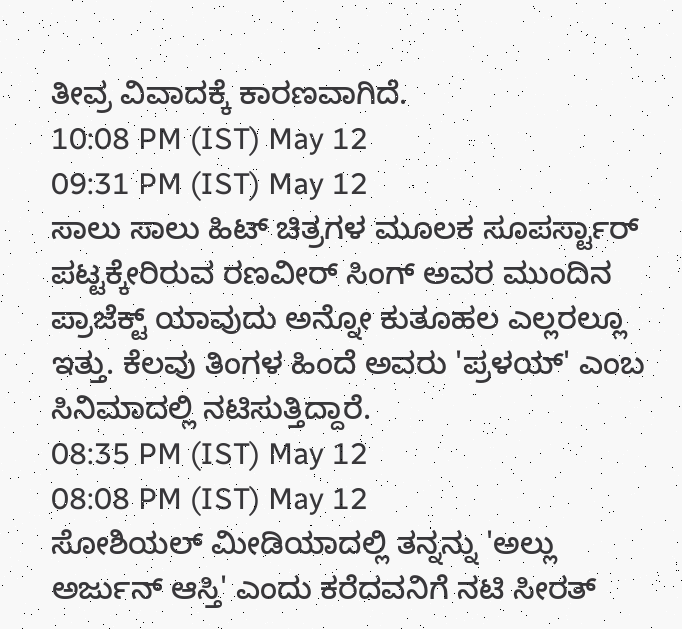ತೀವ್ರ ವಿವಾದಕ್ಕೆ ಕಾರಣವಾಗಿದೆ.
10:08 PM (IST) May 12
09:31 PM (IST) May 12
ಸಾಲು ಸಾಲು ಹಿಟ್ ಚಿತ್ರಗಳ ಮೂಲಕ ಸೂಪರ್ಸ್ಟಾರ್ ಪಟ್ಟಕ್ಕೇರಿರುವ ರಣವೀರ್ ಸಿಂಗ್ ಅವರ ಮುಂದಿನ ಪ್ರಾಜೆಕ್ಟ್ ಯಾವುದು ಅನ್ನೋ ಕುತೂಹಲ ಎಲ್ಲರಲ್ಲೂ ಇತ್ತು. ಕೆಲವು ತಿಂಗಳ ಹಿಂದೆ ಅವರು 'ಪ್ರಳಯ್' ಎಂಬ ಸಿನಿಮಾದಲ್ಲಿ ನಟಿಸುತ್ತಿದ್ದಾರೆ.
08:35 PM (IST) May 12
08:08 PM (IST) May 12
ಸೋಶಿಯಲ್ ಮೀಡಿಯಾದಲ್ಲಿ ತನ್ನನ್ನು 'ಅಲ್ಲು ಅರ್ಜುನ್ ಆಸ್ತಿ' ಎಂದು ಕರೆದವನಿಗೆ ನಟಿ ಸೀರತ್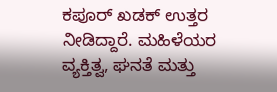ಕಪೂರ್ ಖಡಕ್ ಉತ್ತರ ನೀಡಿದ್ದಾರೆ. ಮಹಿಳೆಯರ ವ್ಯಕ್ತಿತ್ವ, ಘನತೆ ಮತ್ತು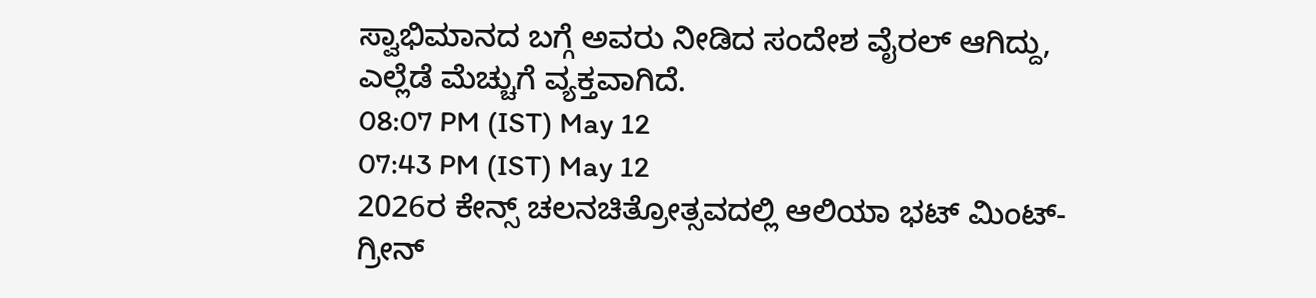ಸ್ವಾಭಿಮಾನದ ಬಗ್ಗೆ ಅವರು ನೀಡಿದ ಸಂದೇಶ ವೈರಲ್ ಆಗಿದ್ದು, ಎಲ್ಲೆಡೆ ಮೆಚ್ಚುಗೆ ವ್ಯಕ್ತವಾಗಿದೆ.
08:07 PM (IST) May 12
07:43 PM (IST) May 12
2026ರ ಕೇನ್ಸ್ ಚಲನಚಿತ್ರೋತ್ಸವದಲ್ಲಿ ಆಲಿಯಾ ಭಟ್ ಮಿಂಟ್-ಗ್ರೀನ್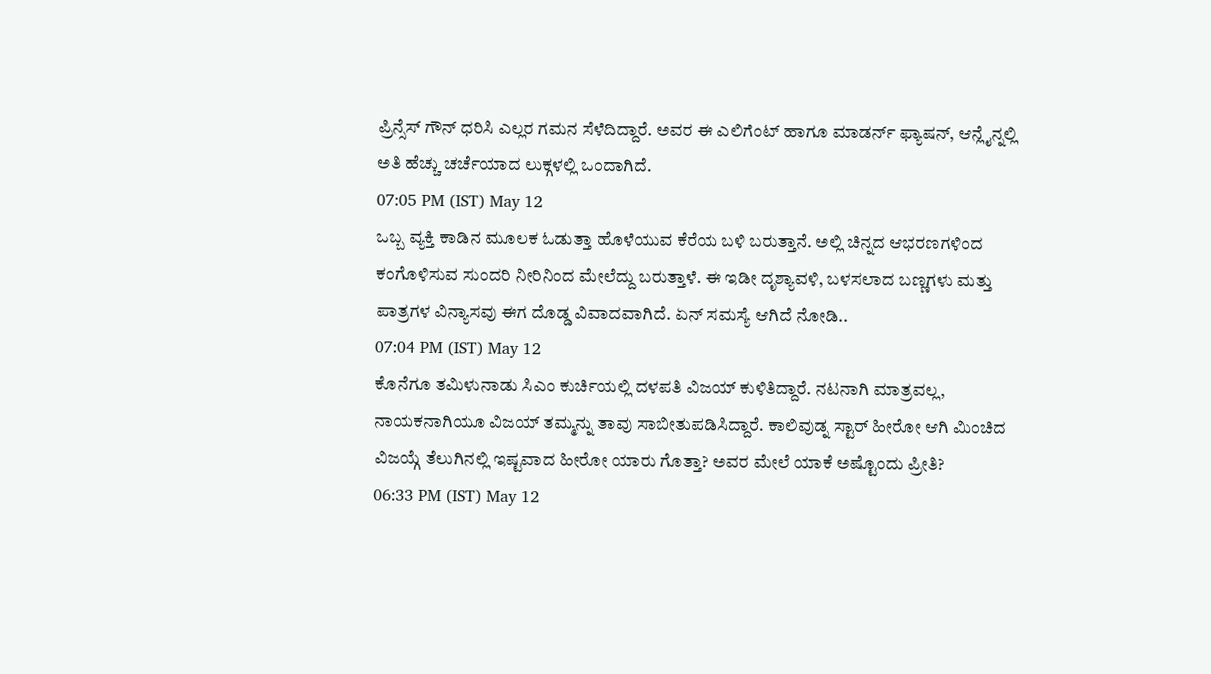ಪ್ರಿನ್ಸೆಸ್ ಗೌನ್ ಧರಿಸಿ ಎಲ್ಲರ ಗಮನ ಸೆಳೆದಿದ್ದಾರೆ. ಅವರ ಈ ಎಲಿಗೆಂಟ್ ಹಾಗೂ ಮಾಡರ್ನ್ ಫ್ಯಾಷನ್, ಆನ್ಲೈನ್ನಲ್ಲಿ ಅತಿ ಹೆಚ್ಚು ಚರ್ಚೆಯಾದ ಲುಕ್ಗಳಲ್ಲಿ ಒಂದಾಗಿದೆ.
07:05 PM (IST) May 12
ಒಬ್ಬ ವ್ಯಕ್ತಿ ಕಾಡಿನ ಮೂಲಕ ಓಡುತ್ತಾ ಹೊಳೆಯುವ ಕೆರೆಯ ಬಳಿ ಬರುತ್ತಾನೆ. ಅಲ್ಲಿ ಚಿನ್ನದ ಆಭರಣಗಳಿಂದ ಕಂಗೊಳಿಸುವ ಸುಂದರಿ ನೀರಿನಿಂದ ಮೇಲೆದ್ದು ಬರುತ್ತಾಳೆ. ಈ ಇಡೀ ದೃಶ್ಯಾವಳಿ, ಬಳಸಲಾದ ಬಣ್ಣಗಳು ಮತ್ತು ಪಾತ್ರಗಳ ವಿನ್ಯಾಸವು ಈಗ ದೊಡ್ಡ ವಿವಾದವಾಗಿದೆ. ಏನ್ ಸಮಸ್ಯೆ ಆಗಿದೆ ನೋಡಿ..
07:04 PM (IST) May 12
ಕೊನೆಗೂ ತಮಿಳುನಾಡು ಸಿಎಂ ಕುರ್ಚಿಯಲ್ಲಿ ದಳಪತಿ ವಿಜಯ್ ಕುಳಿತಿದ್ದಾರೆ. ನಟನಾಗಿ ಮಾತ್ರವಲ್ಲ, ನಾಯಕನಾಗಿಯೂ ವಿಜಯ್ ತಮ್ಮನ್ನು ತಾವು ಸಾಬೀತುಪಡಿಸಿದ್ದಾರೆ. ಕಾಲಿವುಡ್ನ ಸ್ಟಾರ್ ಹೀರೋ ಆಗಿ ಮಿಂಚಿದ ವಿಜಯ್ಗೆ ತೆಲುಗಿನಲ್ಲಿ ಇಷ್ಟವಾದ ಹೀರೋ ಯಾರು ಗೊತ್ತಾ? ಅವರ ಮೇಲೆ ಯಾಕೆ ಅಷ್ಟೊಂದು ಪ್ರೀತಿ?
06:33 PM (IST) May 12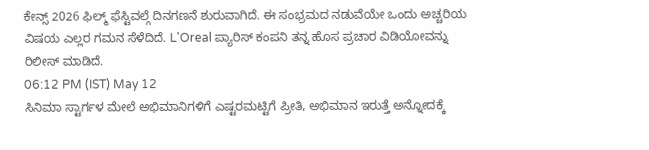ಕೇನ್ಸ್ 2026 ಫಿಲ್ಮ್ ಫೆಸ್ಟಿವಲ್ಗೆ ದಿನಗಣನೆ ಶುರುವಾಗಿದೆ. ಈ ಸಂಭ್ರಮದ ನಡುವೆಯೇ ಒಂದು ಅಚ್ಚರಿಯ ವಿಷಯ ಎಲ್ಲರ ಗಮನ ಸೆಳೆದಿದೆ. L'Oreal ಪ್ಯಾರಿಸ್ ಕಂಪನಿ ತನ್ನ ಹೊಸ ಪ್ರಚಾರ ವಿಡಿಯೋವನ್ನು ರಿಲೀಸ್ ಮಾಡಿದೆ.
06:12 PM (IST) May 12
ಸಿನಿಮಾ ಸ್ಟಾರ್ಗಳ ಮೇಲೆ ಅಭಿಮಾನಿಗಳಿಗೆ ಎಷ್ಟರಮಟ್ಟಿಗೆ ಪ್ರೀತಿ, ಅಭಿಮಾನ ಇರುತ್ತೆ ಅನ್ನೋದಕ್ಕೆ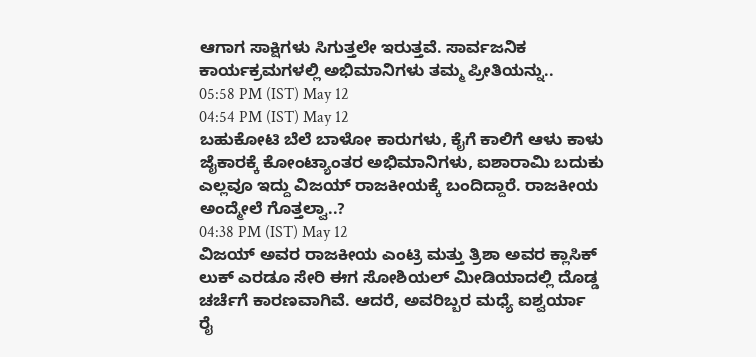ಆಗಾಗ ಸಾಕ್ಷಿಗಳು ಸಿಗುತ್ತಲೇ ಇರುತ್ತವೆ. ಸಾರ್ವಜನಿಕ ಕಾರ್ಯಕ್ರಮಗಳಲ್ಲಿ ಅಭಿಮಾನಿಗಳು ತಮ್ಮ ಪ್ರೀತಿಯನ್ನು..
05:58 PM (IST) May 12
04:54 PM (IST) May 12
ಬಹುಕೋಟಿ ಬೆಲೆ ಬಾಳೋ ಕಾರುಗಳು, ಕೈಗೆ ಕಾಲಿಗೆ ಆಳು ಕಾಳು ಜೈಕಾರಕ್ಕೆ ಕೋಂಟ್ಯಾಂತರ ಅಭಿಮಾನಿಗಳು, ಐಶಾರಾಮಿ ಬದುಕು ಎಲ್ಲವೂ ಇದ್ದು ವಿಜಯ್ ರಾಜಕೀಯಕ್ಕೆ ಬಂದಿದ್ದಾರೆ. ರಾಜಕೀಯ ಅಂದ್ಮೇಲೆ ಗೊತ್ತಲ್ವಾ..?
04:38 PM (IST) May 12
ವಿಜಯ್ ಅವರ ರಾಜಕೀಯ ಎಂಟ್ರಿ ಮತ್ತು ತ್ರಿಶಾ ಅವರ ಕ್ಲಾಸಿಕ್ ಲುಕ್ ಎರಡೂ ಸೇರಿ ಈಗ ಸೋಶಿಯಲ್ ಮೀಡಿಯಾದಲ್ಲಿ ದೊಡ್ಡ ಚರ್ಚೆಗೆ ಕಾರಣವಾಗಿವೆ. ಆದರೆ, ಅವರಿಬ್ಬರ ಮಧ್ಯೆ ಐಶ್ವರ್ಯಾ ರೈ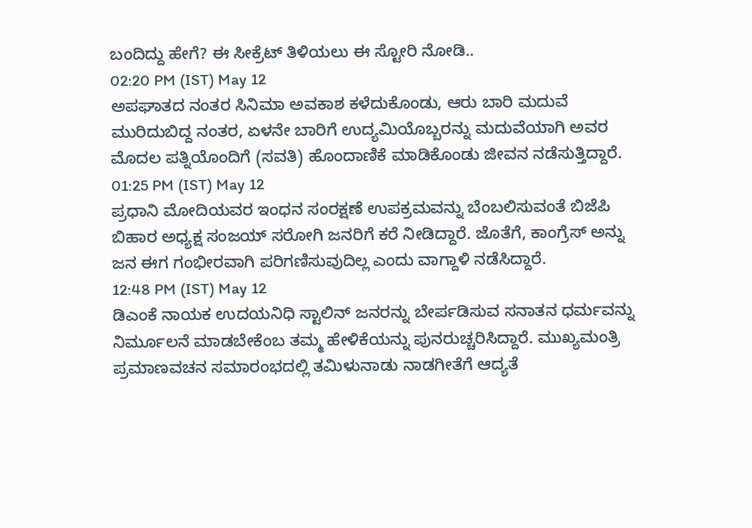ಬಂದಿದ್ದು ಹೇಗೆ? ಈ ಸೀಕ್ರೆಟ್ ತಿಳಿಯಲು ಈ ಸ್ಟೋರಿ ನೋಡಿ..
02:20 PM (IST) May 12
ಅಪಘಾತದ ನಂತರ ಸಿನಿಮಾ ಅವಕಾಶ ಕಳೆದುಕೊಂಡು, ಆರು ಬಾರಿ ಮದುವೆ ಮುರಿದುಬಿದ್ದ ನಂತರ, ಏಳನೇ ಬಾರಿಗೆ ಉದ್ಯಮಿಯೊಬ್ಬರನ್ನು ಮದುವೆಯಾಗಿ ಅವರ ಮೊದಲ ಪತ್ನಿಯೊಂದಿಗೆ (ಸವತಿ) ಹೊಂದಾಣಿಕೆ ಮಾಡಿಕೊಂಡು ಜೀವನ ನಡೆಸುತ್ತಿದ್ದಾರೆ.
01:25 PM (IST) May 12
ಪ್ರಧಾನಿ ಮೋದಿಯವರ ಇಂಧನ ಸಂರಕ್ಷಣೆ ಉಪಕ್ರಮವನ್ನು ಬೆಂಬಲಿಸುವಂತೆ ಬಿಜೆಪಿ ಬಿಹಾರ ಅಧ್ಯಕ್ಷ ಸಂಜಯ್ ಸರೋಗಿ ಜನರಿಗೆ ಕರೆ ನೀಡಿದ್ದಾರೆ. ಜೊತೆಗೆ, ಕಾಂಗ್ರೆಸ್ ಅನ್ನು ಜನ ಈಗ ಗಂಭೀರವಾಗಿ ಪರಿಗಣಿಸುವುದಿಲ್ಲ ಎಂದು ವಾಗ್ದಾಳಿ ನಡೆಸಿದ್ದಾರೆ.
12:48 PM (IST) May 12
ಡಿಎಂಕೆ ನಾಯಕ ಉದಯನಿಧಿ ಸ್ಟಾಲಿನ್ ಜನರನ್ನು ಬೇರ್ಪಡಿಸುವ ಸನಾತನ ಧರ್ಮವನ್ನು ನಿರ್ಮೂಲನೆ ಮಾಡಬೇಕೆಂಬ ತಮ್ಮ ಹೇಳಿಕೆಯನ್ನು ಪುನರುಚ್ಚರಿಸಿದ್ದಾರೆ. ಮುಖ್ಯಮಂತ್ರಿ ಪ್ರಮಾಣವಚನ ಸಮಾರಂಭದಲ್ಲಿ ತಮಿಳುನಾಡು ನಾಡಗೀತೆಗೆ ಆದ್ಯತೆ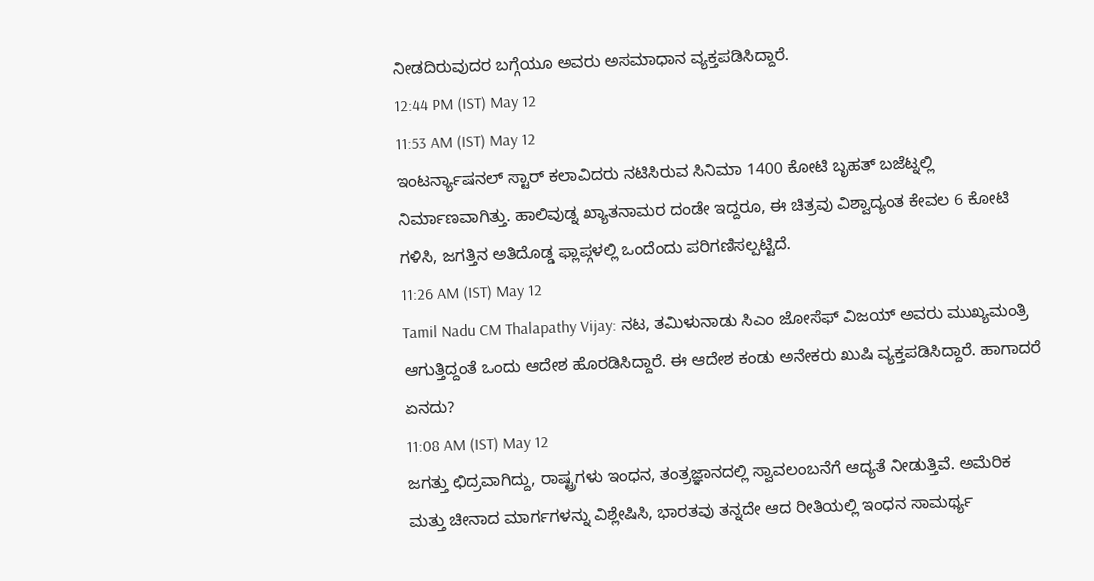ನೀಡದಿರುವುದರ ಬಗ್ಗೆಯೂ ಅವರು ಅಸಮಾಧಾನ ವ್ಯಕ್ತಪಡಿಸಿದ್ದಾರೆ.
12:44 PM (IST) May 12
11:53 AM (IST) May 12
ಇಂಟರ್ನ್ಯಾಷನಲ್ ಸ್ಟಾರ್ ಕಲಾವಿದರು ನಟಿಸಿರುವ ಸಿನಿಮಾ 1400 ಕೋಟಿ ಬೃಹತ್ ಬಜೆಟ್ನಲ್ಲಿ ನಿರ್ಮಾಣವಾಗಿತ್ತು. ಹಾಲಿವುಡ್ನ ಖ್ಯಾತನಾಮರ ದಂಡೇ ಇದ್ದರೂ, ಈ ಚಿತ್ರವು ವಿಶ್ವಾದ್ಯಂತ ಕೇವಲ 6 ಕೋಟಿ ಗಳಿಸಿ, ಜಗತ್ತಿನ ಅತಿದೊಡ್ಡ ಫ್ಲಾಪ್ಗಳಲ್ಲಿ ಒಂದೆಂದು ಪರಿಗಣಿಸಲ್ಪಟ್ಟಿದೆ.
11:26 AM (IST) May 12
Tamil Nadu CM Thalapathy Vijay: ನಟ, ತಮಿಳುನಾಡು ಸಿಎಂ ಜೋಸೆಫ್ ವಿಜಯ್ ಅವರು ಮುಖ್ಯಮಂತ್ರಿ ಆಗುತ್ತಿದ್ದಂತೆ ಒಂದು ಆದೇಶ ಹೊರಡಿಸಿದ್ದಾರೆ. ಈ ಆದೇಶ ಕಂಡು ಅನೇಕರು ಖುಷಿ ವ್ಯಕ್ತಪಡಿಸಿದ್ದಾರೆ. ಹಾಗಾದರೆ ಏನದು?
11:08 AM (IST) May 12
ಜಗತ್ತು ಛಿದ್ರವಾಗಿದ್ದು, ರಾಷ್ಟ್ರಗಳು ಇಂಧನ, ತಂತ್ರಜ್ಞಾನದಲ್ಲಿ ಸ್ವಾವಲಂಬನೆಗೆ ಆದ್ಯತೆ ನೀಡುತ್ತಿವೆ. ಅಮೆರಿಕ ಮತ್ತು ಚೀನಾದ ಮಾರ್ಗಗಳನ್ನು ವಿಶ್ಲೇಷಿಸಿ, ಭಾರತವು ತನ್ನದೇ ಆದ ರೀತಿಯಲ್ಲಿ ಇಂಧನ ಸಾಮರ್ಥ್ಯ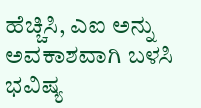ಹೆಚ್ಚಿಸಿ, ಎಐ ಅನ್ನು ಅವಕಾಶವಾಗಿ ಬಳಸಿ ಭವಿಷ್ಯ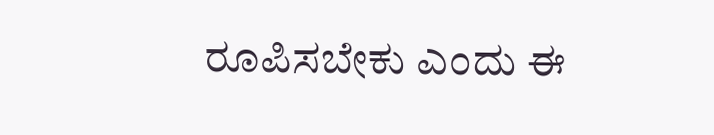ರೂಪಿಸಬೇಕು ಎಂದು ಈ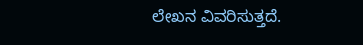ಲೇಖನ ವಿವರಿಸುತ್ತದೆ.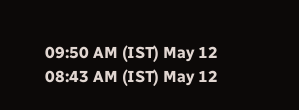09:50 AM (IST) May 12
08:43 AM (IST) May 12